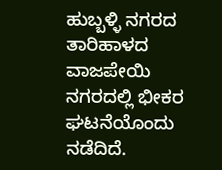ಹುಬ್ಬಳ್ಳಿ ನಗರದ ತಾರಿಹಾಳದ ವಾಜಪೇಯಿ ನಗರದಲ್ಲಿ ಭೀಕರ ಘಟನೆಯೊಂದು ನಡೆದಿದೆ.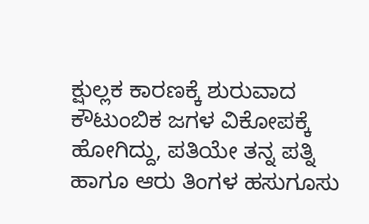ಕ್ಷುಲ್ಲಕ ಕಾರಣಕ್ಕೆ ಶುರುವಾದ ಕೌಟುಂಬಿಕ ಜಗಳ ವಿಕೋಪಕ್ಕೆ ಹೋಗಿದ್ದು, ಪತಿಯೇ ತನ್ನ ಪತ್ನಿ ಹಾಗೂ ಆರು ತಿಂಗಳ ಹಸುಗೂಸು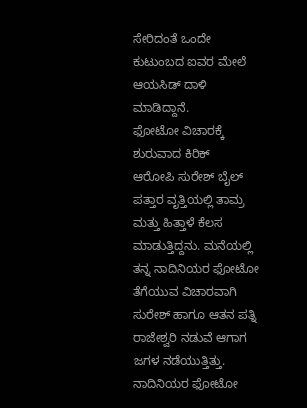ಸೇರಿದಂತೆ ಒಂದೇ ಕುಟುಂಬದ ಐವರ ಮೇಲೆ ಆಯಸಿಡ್ ದಾಳಿ ಮಾಡಿದ್ದಾನೆ.
ಫೋಟೋ ವಿಚಾರಕ್ಕೆ ಶುರುವಾದ ಕಿರಿಕ್
ಆರೋಪಿ ಸುರೇಶ್ ಬೈಲ್ ಪತ್ತಾರ ವೃತ್ತಿಯಲ್ಲಿ ತಾಮ್ರ ಮತ್ತು ಹಿತ್ತಾಳೆ ಕೆಲಸ ಮಾಡುತ್ತಿದ್ದನು. ಮನೆಯಲ್ಲಿ ತನ್ನ ನಾದಿನಿಯರ ಫೋಟೋ ತೆಗೆಯುವ ವಿಚಾರವಾಗಿ ಸುರೇಶ್ ಹಾಗೂ ಆತನ ಪತ್ನಿ ರಾಜೇಶ್ವರಿ ನಡುವೆ ಆಗಾಗ ಜಗಳ ನಡೆಯುತ್ತಿತ್ತು.
ನಾದಿನಿಯರ ಫೋಟೋ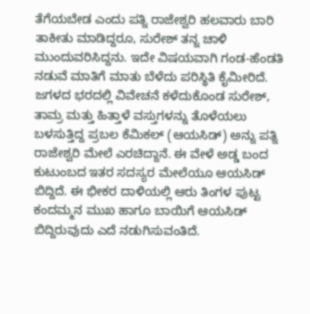ತೆಗೆಯಬೇಡ ಎಂದು ಪತ್ನಿ ರಾಜೇಶ್ವರಿ ಹಲವಾರು ಬಾರಿ ತಾಕೀತು ಮಾಡಿದ್ದರೂ, ಸುರೇಶ್ ತನ್ನ ಚಾಳಿ ಮುಂದುವರಿಸಿದ್ದನು. ಇದೇ ವಿಷಯವಾಗಿ ಗಂಡ-ಹೆಂಡತಿ ನಡುವೆ ಮಾತಿಗೆ ಮಾತು ಬೆಳೆದು ಪರಿಸ್ಥಿತಿ ಕೈಮೀರಿದೆ.
ಜಗಳದ ಭರದಲ್ಲಿ ವಿವೇಚನೆ ಕಳೆದುಕೊಂಡ ಸುರೇಶ್, ತಾಮ್ರ ಮತ್ತು ಹಿತ್ತಾಳೆ ವಸ್ತುಗಳನ್ನು ತೊಳೆಯಲು ಬಳಸುತ್ತಿದ್ದ ಪ್ರಬಲ ಕೆಮಿಕಲ್ (ಆಯಸಿಡ್) ಅನ್ನು ಪತ್ನಿ ರಾಜೇಶ್ವರಿ ಮೇಲೆ ಎರಚಿದ್ದಾನೆ. ಈ ವೇಳೆ ಅಡ್ಡ ಬಂದ ಕುಟುಂಬದ ಇತರ ಸದಸ್ಯರ ಮೇಲೆಯೂ ಆಯಸಿಡ್ ಬಿದ್ದಿದೆ. ಈ ಭೀಕರ ದಾಳಿಯಲ್ಲಿ ಆರು ತಿಂಗಳ ಪುಟ್ಟ ಕಂದಮ್ಮನ ಮುಖ ಹಾಗೂ ಬಾಯಿಗೆ ಆಯಸಿಡ್ ಬಿದ್ದಿರುವುದು ಎದೆ ನಡುಗಿಸುವಂತಿದೆ.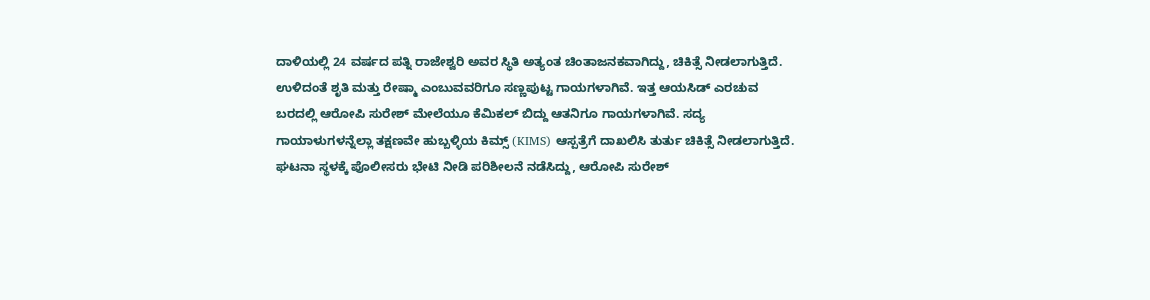ದಾಳಿಯಲ್ಲಿ 24 ವರ್ಷದ ಪತ್ನಿ ರಾಜೇಶ್ವರಿ ಅವರ ಸ್ಥಿತಿ ಅತ್ಯಂತ ಚಿಂತಾಜನಕವಾಗಿದ್ದು, ಚಿಕಿತ್ಸೆ ನೀಡಲಾಗುತ್ತಿದೆ. ಉಳಿದಂತೆ ಶೃತಿ ಮತ್ತು ರೇಷ್ಮಾ ಎಂಬುವವರಿಗೂ ಸಣ್ಣಪುಟ್ಟ ಗಾಯಗಳಾಗಿವೆ. ಇತ್ತ ಆಯಸಿಡ್ ಎರಚುವ ಬರದಲ್ಲಿ ಆರೋಪಿ ಸುರೇಶ್ ಮೇಲೆಯೂ ಕೆಮಿಕಲ್ ಬಿದ್ದು ಆತನಿಗೂ ಗಾಯಗಳಾಗಿವೆ. ಸದ್ಯ ಗಾಯಾಳುಗಳನ್ನೆಲ್ಲಾ ತಕ್ಷಣವೇ ಹುಬ್ಬಳ್ಳಿಯ ಕಿಮ್ಸ್ (KIMS) ಆಸ್ಪತ್ರೆಗೆ ದಾಖಲಿಸಿ ತುರ್ತು ಚಿಕಿತ್ಸೆ ನೀಡಲಾಗುತ್ತಿದೆ.
ಘಟನಾ ಸ್ಥಳಕ್ಕೆ ಪೊಲೀಸರು ಭೇಟಿ ನೀಡಿ ಪರಿಶೀಲನೆ ನಡೆಸಿದ್ದು, ಆರೋಪಿ ಸುರೇಶ್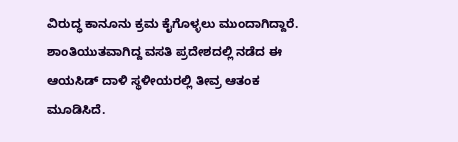ವಿರುದ್ಧ ಕಾನೂನು ಕ್ರಮ ಕೈಗೊಳ್ಳಲು ಮುಂದಾಗಿದ್ದಾರೆ. ಶಾಂತಿಯುತವಾಗಿದ್ದ ವಸತಿ ಪ್ರದೇಶದಲ್ಲಿ ನಡೆದ ಈ ಆಯಸಿಡ್ ದಾಳಿ ಸ್ಥಳೀಯರಲ್ಲಿ ತೀವ್ರ ಆತಂಕ ಮೂಡಿಸಿದೆ.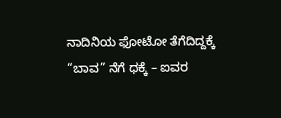ನಾದಿನಿಯ ಫೋಟೋ ತೆಗೆದಿದ್ದಕ್ಕೆ “ಬಾವ” ನೆಗೆ ಧಕ್ಕೆ – ಐವರ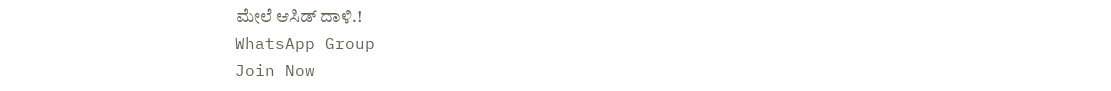ಮೇಲೆ ಆಸಿಡ್ ದಾಳಿ.!
WhatsApp Group
Join Now